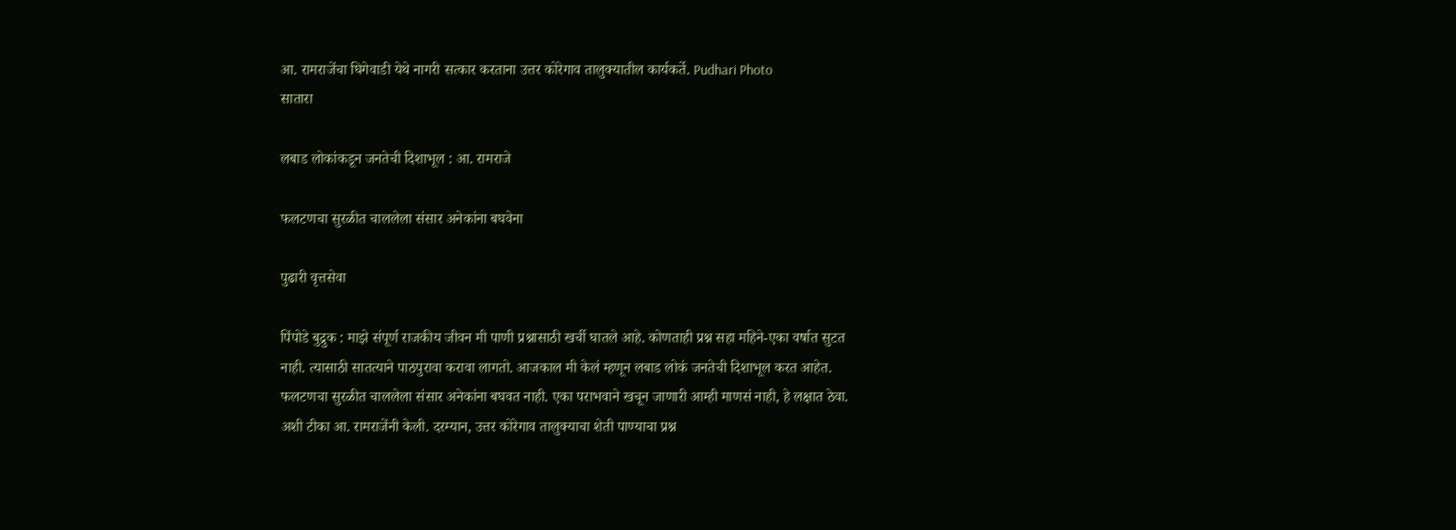आ. रामराजेंचा घिगेवाडी येथे नागरी सत्कार करताना उत्तर कोरेगाव तालुक्यातील कार्यकर्ते. Pudhari Photo
सातारा

लबाड लोकांकडून जनतेची दिशाभूल : आ. रामराजे

फलटणचा सुरळीत चाललेला संसार अनेकांना बघवेना

पुढारी वृत्तसेवा

पिंपोडे बुद्रुक : माझे संपूर्ण राजकीय जीवन मी पाणी प्रश्नासाठी खर्ची घातले आहे. कोणताही प्रश्न सहा महिने-एका वर्षात सुटत नाही. त्यासाठी सातत्याने पाठपुरावा करावा लागतो. आजकाल मी केलं म्हणून लबाड लोकं जनतेची दिशाभूल करत आहेत. फलटणचा सुरळीत चाललेला संसार अनेकांना बघवत नाही. एका पराभवाने खचून जाणारी आम्ही माणसं नाही, हे लक्षात ठेवा. अशी टीका आ. रामराजेंनी केली. दरम्यान, उत्तर कोरेगाव तालुक्याचा शेती पाण्याचा प्रश्न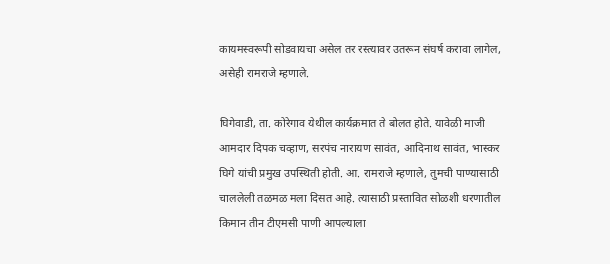कायमस्वरूपी सोडवायचा असेल तर रस्त्यावर उतरून संघर्ष करावा लागेल, असेही रामराजे म्हणाले.

घिगेवाडी, ता. कोरेगाव येथील कार्यक्रमात ते बोलत होते. यावेळी माजी आमदार दिपक चव्हाण, सरपंच नारायण सावंत, आदिनाथ सावंत, भास्कर घिगे यांची प्रमुख उपस्थिती होती. आ. रामराजे म्हणाले, तुमची पाण्यासाठी चाललेली तळमळ मला दिसत आहे. त्यासाठी प्रस्तावित सोळशी धरणातील किमान तीन टीएमसी पाणी आपल्याला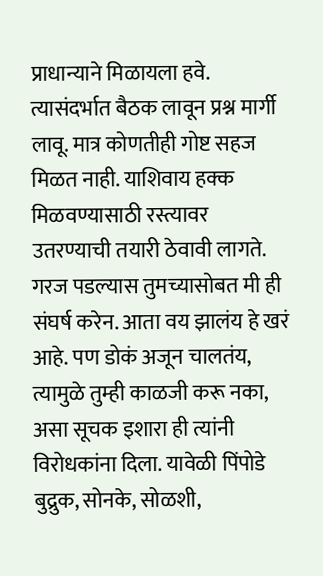प्राधान्याने मिळायला हवे. त्यासंदर्भात बैठक लावून प्रश्न मार्गी लावू. मात्र कोणतीही गोष्ट सहज मिळत नाही. याशिवाय हक्क मिळवण्यासाठी रस्त्यावर उतरण्याची तयारी ठेवावी लागते. गरज पडल्यास तुमच्यासोबत मी ही संघर्ष करेन. आता वय झालंय हे खरं आहे. पण डोकं अजून चालतंय, त्यामुळे तुम्ही काळजी करू नका, असा सूचक इशारा ही त्यांनी विरोधकांना दिला. यावेळी पिंपोडे बुद्रुक, सोनके, सोळशी,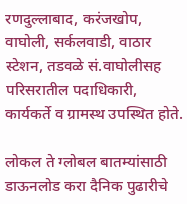रणदुल्लाबाद, करंजखोप, वाघोली, सर्कलवाडी, वाठार स्टेशन, तडवळे सं.वाघोलीसह परिसरातील पदाधिकारी, कार्यकर्ते व ग्रामस्थ उपस्थित होते.

लोकल ते ग्लोबल बातम्यांसाठी डाऊनलोड करा दैनिक पुढारीचे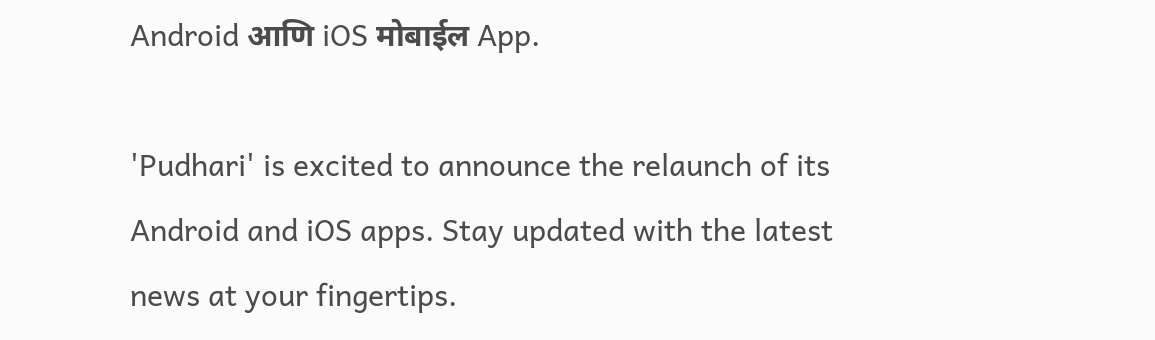Android आणि iOS मोबाईल App.

'Pudhari' is excited to announce the relaunch of its Android and iOS apps. Stay updated with the latest news at your fingertips.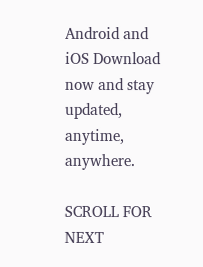Android and iOS Download now and stay updated, anytime, anywhere.

SCROLL FOR NEXT